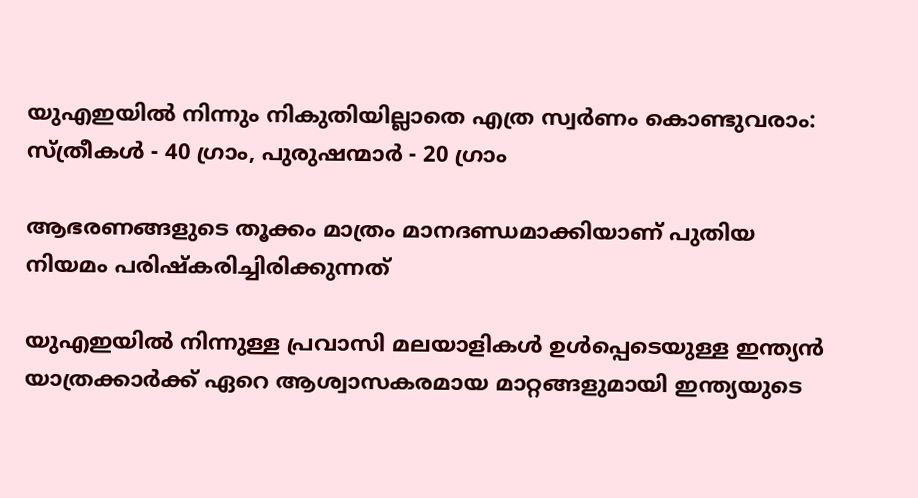യുഎഇയില്‍ നിന്നും നികുതിയില്ലാതെ എത്ര സ്വർണം കൊണ്ടുവരാം: സ്ത്രീകള്‍ - 40 ഗ്രാം, പുരുഷന്മാർ - 20 ഗ്രാം

ആഭരണങ്ങളുടെ തൂക്കം മാത്രം മാനദണ്ഡമാക്കിയാണ് പുതിയ നിയമം പരിഷ്‌കരിച്ചിരിക്കുന്നത്

യുഎഇയിൽ നിന്നുള്ള പ്രവാസി മലയാളികൾ ഉൾപ്പെടെയുള്ള ഇന്ത്യൻ യാത്രക്കാർക്ക് ഏറെ ആശ്വാസകരമായ മാറ്റങ്ങളുമായി ഇന്ത്യയുടെ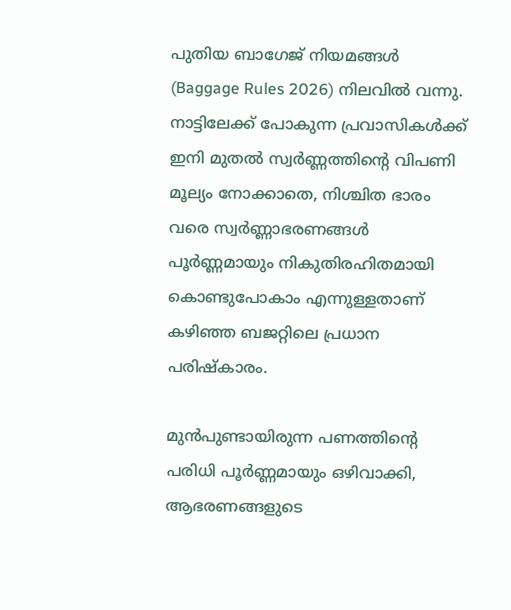പുതിയ ബാഗേജ് നിയമങ്ങൾ (Baggage Rules 2026) നിലവിൽ വന്നു. നാട്ടിലേക്ക് പോകുന്ന പ്രവാസികൾക്ക് ഇനി മുതൽ സ്വർണ്ണത്തിന്റെ വിപണി മൂല്യം നോക്കാതെ, നിശ്ചിത ഭാരം വരെ സ്വർണ്ണാഭരണങ്ങൾ പൂർണ്ണമായും നികുതിരഹിതമായി കൊണ്ടുപോകാം എന്നുള്ളതാണ് കഴിഞ്ഞ ബജറ്റിലെ പ്രധാന പരിഷ്കാരം.

മുൻപുണ്ടായിരുന്ന പണത്തിന്റെ പരിധി പൂർണ്ണമായും ഒഴിവാക്കി, ആഭരണങ്ങളുടെ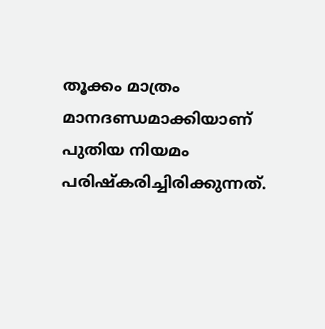തൂക്കം മാത്രം മാനദണ്ഡമാക്കിയാണ് പുതിയ നിയമം പരിഷ്‌കരിച്ചിരിക്കുന്നത്.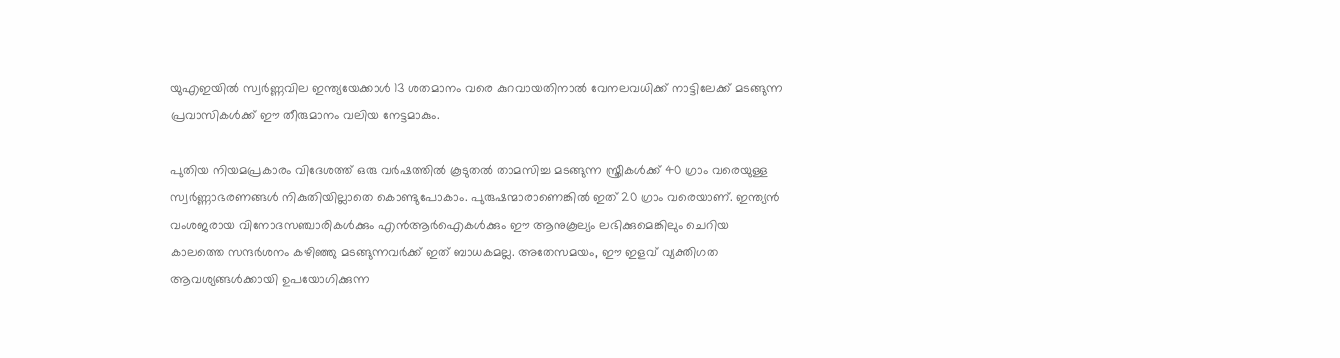യുഎഇയിൽ സ്വർണ്ണവില ഇന്ത്യയേക്കാൾ 13 ശതമാനം വരെ കുറവായതിനാൽ വേനലവധിക്ക് നാട്ടിലേക്ക് മടങ്ങുന്ന പ്രവാസികൾക്ക് ഈ തീരുമാനം വലിയ നേട്ടമാകും.

പുതിയ നിയമപ്രകാരം വിദേശത്ത് ഒരു വർഷത്തിൽ കൂടുതൽ താമസിച്ച മടങ്ങുന്ന സ്ത്രീകള്‍ക്ക് 40 ഗ്രാം വരെയുള്ള സ്വർണ്ണാഭരണങ്ങൾ നികുതിയില്ലാതെ കൊണ്ടുപോകാം. പുരുഷന്മാരാണെങ്കില്‍ ഇത് 20 ഗ്രാം വരെയാണ്. ഇന്ത്യൻ വംശജരായ വിനോദസഞ്ചാരികൾക്കും എൻആർഐകൾക്കും ഈ ആനുകൂല്യം ലഭിക്കുമെങ്കിലും ചെറിയ കാലത്തെ സന്ദർശനം കഴിഞ്ഞു മടങ്ങുന്നവർക്ക് ഇത് ബാധകമല്ല. അതേസമയം, ഈ ഇളവ് വ്യക്തിഗത ആവശ്യങ്ങൾക്കായി ഉപയോഗിക്കുന്ന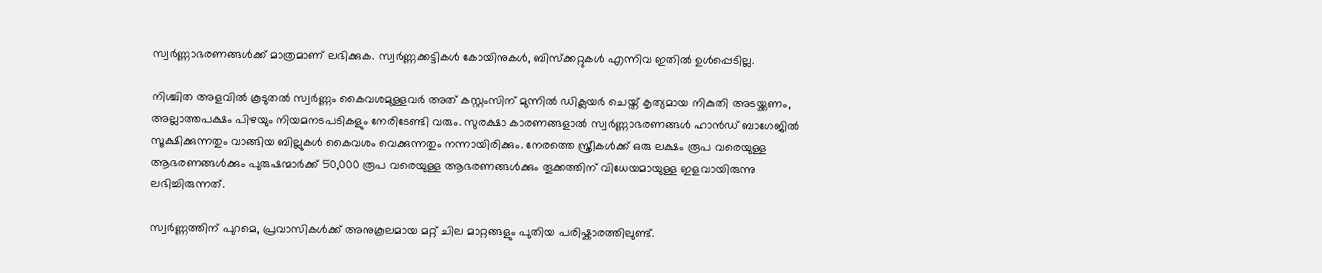സ്വർണ്ണാഭരണങ്ങൾക്ക് മാത്രമാണ് ലഭിക്കുക. സ്വർണ്ണക്കട്ടികൾ കോയിനുകൾ, ബിസ്ക്കറ്റുകൾ എന്നിവ ഇതിൽ ഉൾപ്പെടില്ല.

നിശ്ചിത അളവിൽ കൂടുതൽ സ്വർണ്ണം കൈവശമുള്ളവർ അത് കസ്റ്റംസിന് മുന്നിൽ ഡിക്ലയർ ചെയ്ത് കൃത്യമായ നികുതി അടയ്ക്കണം, അല്ലാത്തപക്ഷം പിഴയും നിയമനടപടികളും നേരിടേണ്ടി വരും. സുരക്ഷാ കാരണങ്ങളാൽ സ്വർണ്ണാഭരണങ്ങൾ ഹാൻഡ് ബാഗേജിൽ സൂക്ഷിക്കുന്നതും വാങ്ങിയ ബില്ലുകൾ കൈവശം വെക്കുന്നതും നന്നായിരിക്കും. നേരത്തെ സ്ത്രീകൾക്ക് ഒരു ലക്ഷം രൂപ വരെയുള്ള ആഭരണങ്ങൾക്കും പുരുഷന്മാർക്ക് 50,000 രൂപ വരെയുള്ള ആഭരണങ്ങൾക്കും തൂക്കത്തിന് വിധേയമായുള്ള ഇളവായിരുന്നു ലഭിച്ചിരുന്നത്.

സ്വർണ്ണത്തിന് പുറമെ, പ്രവാസികൾക്ക് അനുകൂലമായ മറ്റ് ചില മാറ്റങ്ങളും പുതിയ പരിഷ്കാരത്തിലുണ്ട്.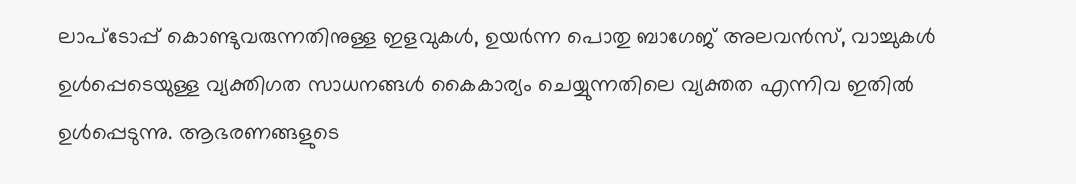ലാപ്ടോപ്പ് കൊണ്ടുവരുന്നതിനുള്ള ഇളവുകൾ, ഉയർന്ന പൊതു ബാഗേജ് അലവൻസ്, വാച്ചുകൾ ഉൾപ്പെടെയുള്ള വ്യക്തിഗത സാധനങ്ങൾ കൈകാര്യം ചെയ്യുന്നതിലെ വ്യക്തത എന്നിവ ഇതിൽ ഉൾപ്പെടുന്നു. ആഭരണങ്ങളുടെ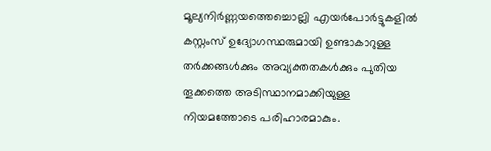മൂല്യനിർണ്ണയത്തെച്ചൊല്ലി എയർപോർട്ടുകളിൽ കസ്റ്റംസ് ഉദ്യോഗസ്ഥരുമായി ഉണ്ടാകാറുള്ള തർക്കങ്ങൾക്കും അവ്യക്തതകൾക്കും പുതിയ തൂക്കത്തെ അടിസ്ഥാനമാക്കിയുള്ള നിയമത്തോടെ പരിഹാരമാകും.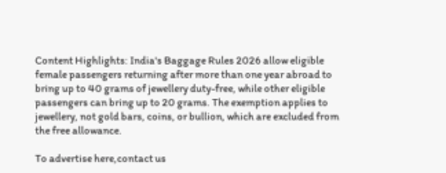Content Highlights: India's Baggage Rules 2026 allow eligible female passengers returning after more than one year abroad to bring up to 40 grams of jewellery duty-free, while other eligible passengers can bring up to 20 grams. The exemption applies to jewellery, not gold bars, coins, or bullion, which are excluded from the free allowance.

To advertise here,contact us